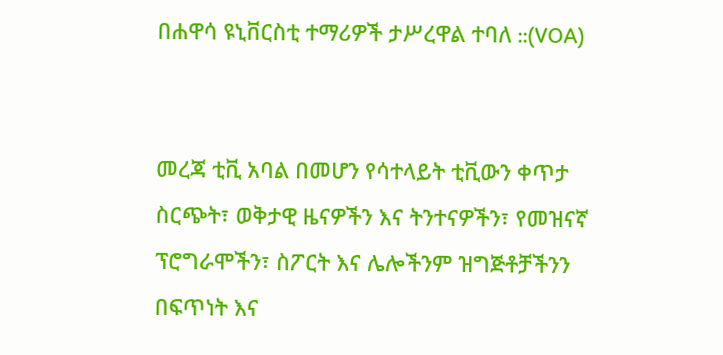በሐዋሳ ዩኒቨርስቲ ተማሪዎች ታሥረዋል ተባለ ::(VOA)


መረጃ ቲቪ አባል በመሆን የሳተላይት ቲቪውን ቀጥታ ስርጭት፣ ወቅታዊ ዜናዎችን እና ትንተናዎችን፣ የመዝናኛ ፕሮግራሞችን፣ ስፖርት እና ሌሎችንም ዝግጅቶቻችንን በፍጥነት እና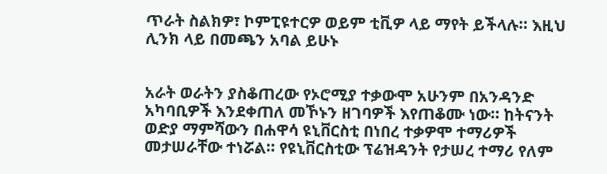ጥራት ስልክዎ፣ ኮምፒዩተርዎ ወይም ቲቪዎ ላይ ማየት ይችላሉ። እዚህ ሊንክ ላይ በመጫን አባል ይሁኑ


አራት ወራትን ያስቆጠረው የኦሮሚያ ተቃውሞ አሁንም በአንዳንድ አካባቢዎች እንደቀጠለ መኾኑን ዘገባዎች እየጠቆሙ ነው። ከትናንት ወድያ ማምሻውን በሐዋሳ ዩኒቨርስቲ በነበረ ተቃዎሞ ተማሪዎች መታሠራቸው ተነሯል። የዩኒቨርስቲው ፕሬዝዳንት የታሠረ ተማሪ የለም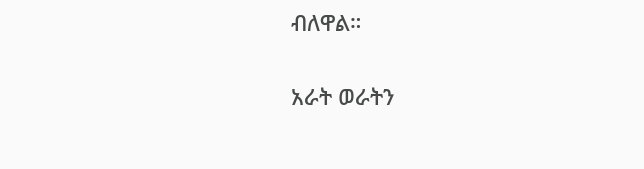ብለዋል።

አራት ወራትን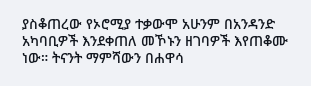ያስቆጠረው የኦሮሚያ ተቃውሞ አሁንም በአንዳንድ አካባቢዎች እንደቀጠለ መኾኑን ዘገባዎች እየጠቆሙ ነው። ትናንት ማምሻውን በሐዋሳ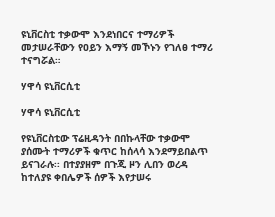ዩኒቨርስቲ ተቃውሞ እንደነበርና ተማሪዎች መታሠራቸውን የዐይን እማኝ መኾኑን የገለፀ ተማሪ ተናግሯል።

ሃዋሳ ዩኒቨርሲቲ

ሃዋሳ ዩኒቨርሲቲ

የዩኒቨርስቲው ፕሬዚዳንት በበኩላቸው ተቃውሞ ያሰሙት ተማሪዎች ቁጥር ከሰላሳ እንደማይበልጥ ይናገራሉ፡፡ በተያያዘም በጉጂ ዞን ሊበን ወረዳ ከተለያዩ ቀበሌዎች ሰዎች እየታሠሩ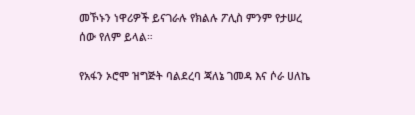መኾኑን ነዋሪዎች ይናገራሉ የክልሉ ፖሊስ ምንም የታሠረ ሰው የለም ይላል።

የአፋን ኦሮሞ ዝግጅት ባልደረባ ጃለኔ ገመዳ እና ሶራ ሀለኬ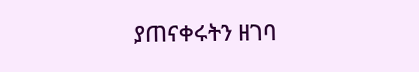ያጠናቀሩትን ዘገባ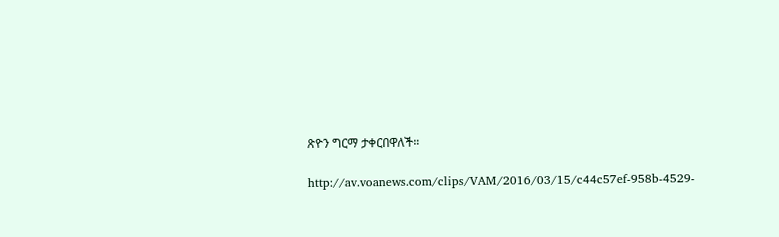ጽዮን ግርማ ታቀርበዋለች።

http://av.voanews.com/clips/VAM/2016/03/15/c44c57ef-958b-4529-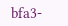bfa3-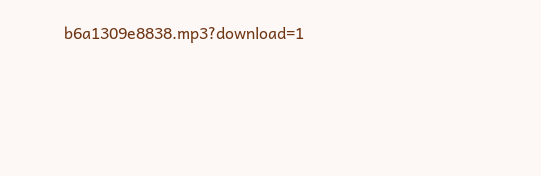b6a1309e8838.mp3?download=1